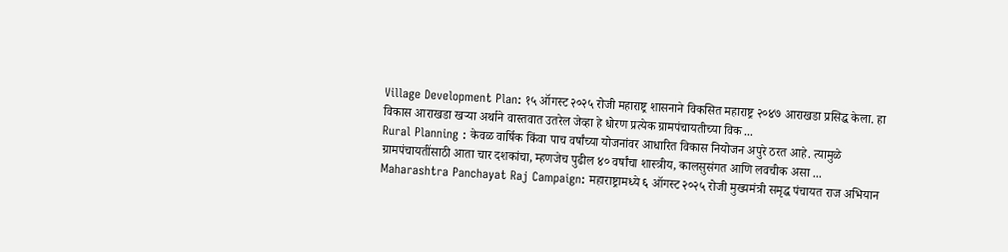Village Development Plan: १५ ऑगस्ट २०२५ रोजी महाराष्ट्र शासनाने विकसित महाराष्ट्र २०४७ आराखडा प्रसिद्ध केला. हा विकास आराखडा खऱ्या अर्थाने वास्तवात उतरेल जेव्हा हे धोरण प्रत्येक ग्रामपंचायतीच्या विक ...
Rural Planning : केवळ वार्षिक किंवा पाच वर्षांच्या योजनांवर आधारित विकास नियोजन अपुरे ठरत आहे. त्यामुळे ग्रामपंचायतींसाठी आता चार दशकांचा, म्हणजेच पुढील ४० वर्षांचा शास्त्रीय, कालसुसंगत आणि लवचीक असा ...
Maharashtra Panchayat Raj Campaign: महाराष्ट्रामध्ये ६ ऑगस्ट २०२५ रोजी मुख्यमंत्री समृद्ध पंचायत राज अभियान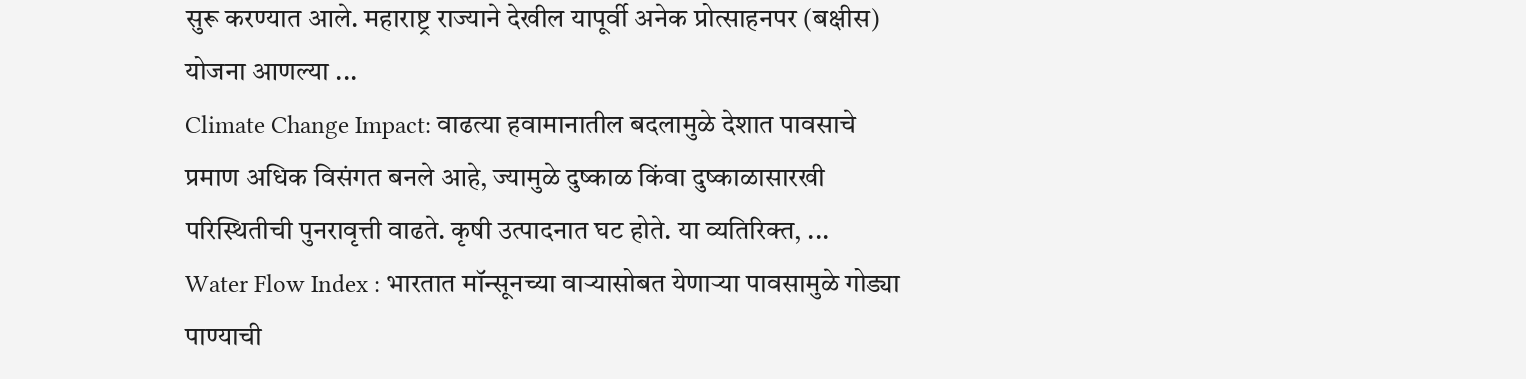सुरू करण्यात आले. महाराष्ट्र राज्याने देखील यापूर्वी अनेक प्रोत्साहनपर (बक्षीस) योजना आणल्या ...
Climate Change Impact: वाढत्या हवामानातील बदलामुळे देशात पावसाचे प्रमाण अधिक विसंगत बनले आहे, ज्यामुळे दुष्काळ किंवा दुष्काळासारखी परिस्थितीची पुनरावृत्ती वाढते. कृषी उत्पादनात घट होते. या व्यतिरिक्त, ...
Water Flow Index : भारतात मॉन्सूनच्या वाऱ्यासोबत येणाऱ्या पावसामुळे गोड्या पाण्याची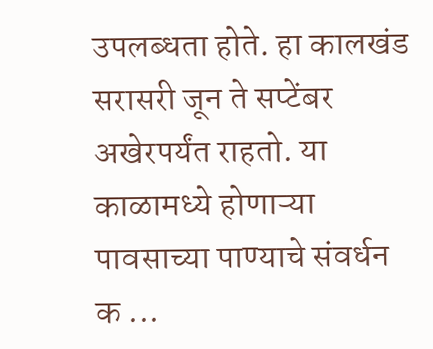उपलब्धता होते. हा कालखंड सरासरी जून ते सप्टेंबर अखेरपर्यंत राहतो. या काळामध्ये होणाऱ्या पावसाच्या पाण्याचे संवर्धन क ...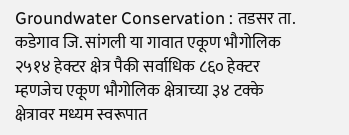Groundwater Conservation : तडसर ता. कडेगाव जि. सांगली या गावात एकूण भौगोलिक २५१४ हेक्टर क्षेत्र पैकी सर्वाधिक ८६० हेक्टर म्हणजेच एकूण भौगोलिक क्षेत्राच्या ३४ टक्के क्षेत्रावर मध्यम स्वरूपात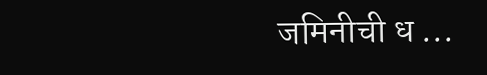जमिनीची ध ...